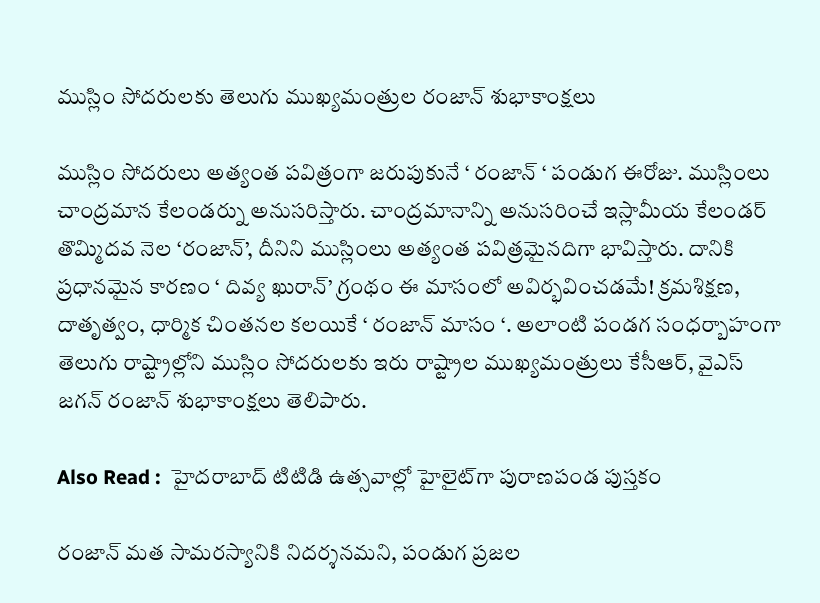ముస్లిం సోదరులకు తెలుగు ముఖ్యమంత్రుల రంజాన్ శుభాకాంక్షలు

ముస్లిం సోదరులు అత్యంత పవిత్రంగా జరుపుకునే ‘ రంజాన్ ‘ పండుగ ఈరోజు. ముస్లింలు చాంద్రమాన కేలండర్ను అనుసరిస్తారు. చాంద్రమానాన్ని అనుసరించే ఇస్లామీయ కేలండర్ తొమ్మిదవ నెల ‘రంజాన్’, దీనిని ముస్లింలు అత్యంత పవిత్రమైనదిగా భావిస్తారు. దానికి ప్రధానమైన కారణం ‘ దివ్య ఖురాన్’ గ్రంథం ఈ మాసంలో అవిర్భవించడమే! క్రమశిక్షణ, దాతృత్వం, ధార్మిక చింతనల కలయికే ‘ రంజాన్ మాసం ‘. అలాంటి పండగ సంధర్బాహంగా తెలుగు రాష్ట్రాల్లోని ముస్లిం సోదరులకు ఇరు రాష్ట్రాల ముఖ్యమంత్రులు కేసీఆర్‌, వైఎస్‌ జగన్‌ రంజాన్‌ శుభాకాంక్షలు తెలిపారు.

Also Read :  హైదరాబాద్ టిటిడి ఉత్సవాల్లో హైలైట్‌గా పురాణపండ పుస్తకం

రంజాన్‌ మత సామరస్యానికి నిదర్శనమని, పండుగ ప్రజల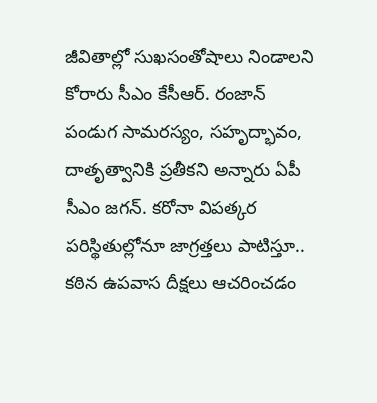జీవితాల్లో సుఖసంతోషాలు నిండాలని కోరారు సీఎం కేసీఆర్‌. రంజాన్‌ పండుగ సామరస్యం, సహృద్భావం, దాతృత్వానికి ప్రతీకని అన్నారు ఏపీ సీఎం జగన్‌. కరోనా విపత్కర పరిస్థితుల్లోనూ జాగ్రత్తలు పాటిస్తూ.. కఠిన ఉపవాస దీక్షలు ఆచరించడం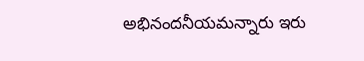అభినందనీయమన్నారు ఇరు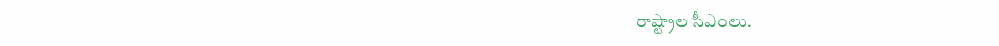రాష్ట్రాల సీఎంలు.